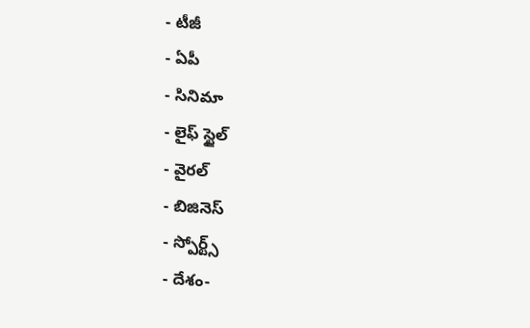- టీజీ
- ఏపీ
- సినిమా
- లైఫ్ స్టైల్
- వైరల్
- బిజినెస్
- స్పోర్ట్స్
- దేశం-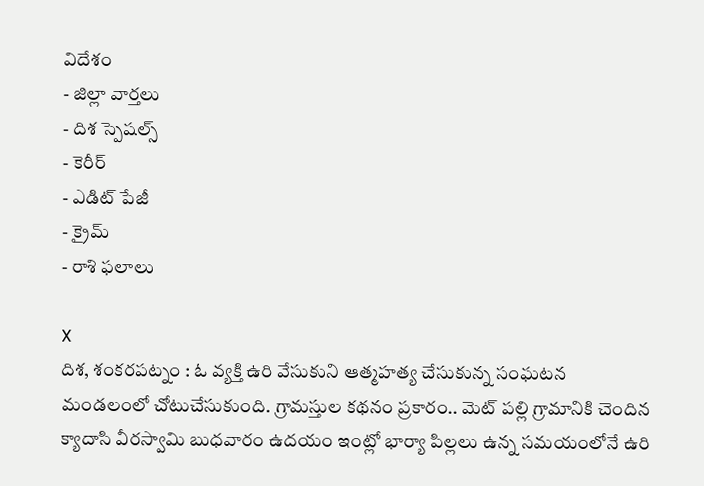విదేశం
- జిల్లా వార్తలు
- దిశ స్పెషల్స్
- కెరీర్
- ఎడిట్ పేజీ
- క్రైమ్
- రాశి ఫలాలు

X
దిశ, శంకరపట్నం : ఓ వ్యక్తి ఉరి వేసుకుని ఆత్మహత్య చేసుకున్న సంఘటన మండలంలో చోటుచేసుకుంది. గ్రామస్తుల కథనం ప్రకారం.. మెట్ పల్లి గ్రామానికి చెందిన క్యాదాసి వీరస్వామి బుధవారం ఉదయం ఇంట్లో భార్యా పిల్లలు ఉన్న సమయంలోనే ఉరి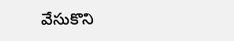వేసుకొని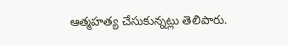ఆత్మహత్య చేసుకున్నట్లు తెలిపారు.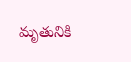మృతునికి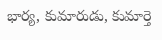భార్య, కుమారుడు, కుమార్తె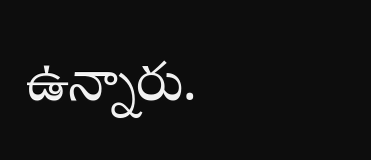ఉన్నారు.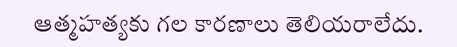ఆత్మహత్యకు గల కారణాలు తెలియరాలేదు.